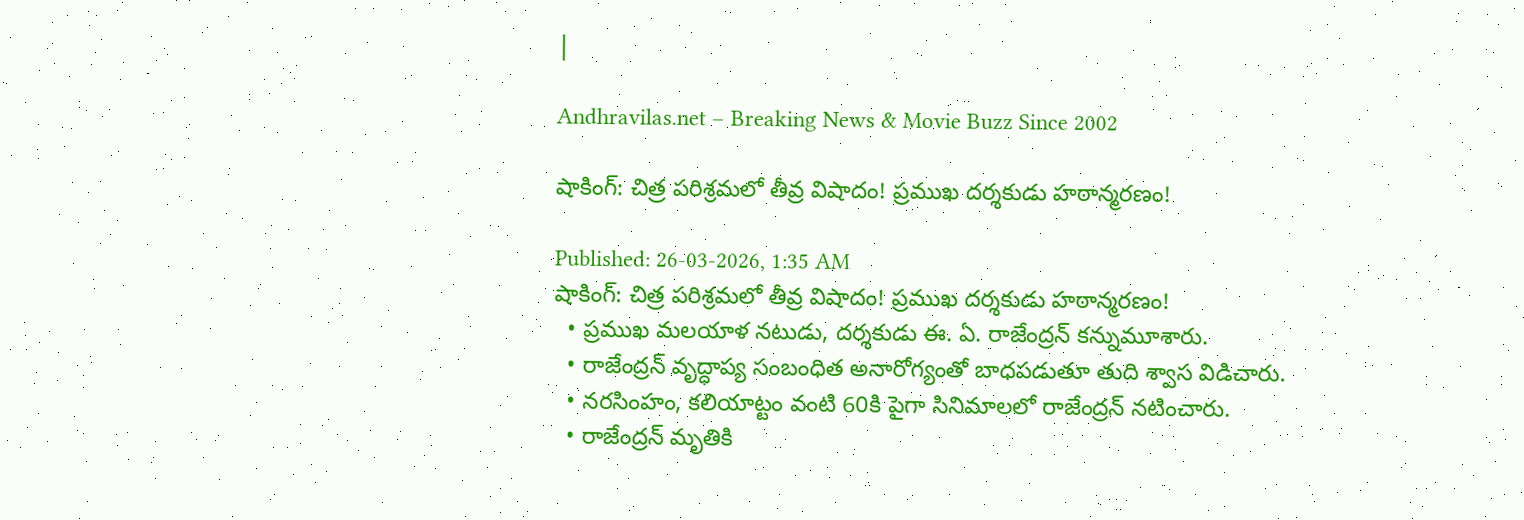|

Andhravilas.net – Breaking News & Movie Buzz Since 2002

షాకింగ్: చిత్ర పరిశ్రమలో తీవ్ర విషాదం! ప్రముఖ దర్శకుడు హఠాన్మరణం!

Published: 26-03-2026, 1:35 AM
షాకింగ్: చిత్ర పరిశ్రమలో తీవ్ర విషాదం! ప్రముఖ దర్శకుడు హఠాన్మరణం!
  • ప్రముఖ మలయాళ నటుడు, దర్శకుడు ఈ. ఏ. రాజేంద్రన్ కన్నుమూశారు.
  • రాజేంద్రన్ వృద్ధాప్య సంబంధిత అనారోగ్యంతో బాధపడుతూ తుది శ్వాస విడిచారు.
  • నరసింహం, కలియాట్టం వంటి 60కి పైగా సినిమాలలో రాజేంద్రన్ నటించారు.
  • రాజేంద్రన్ మృతికి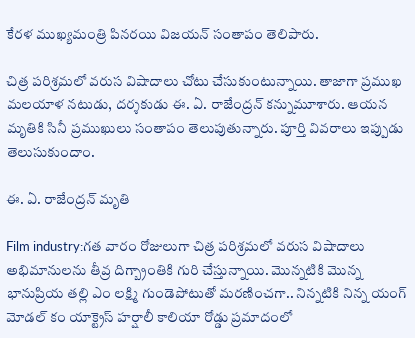కేరళ ముఖ్యమంత్రి పినరయి విజయన్ సంతాపం తెలిపారు.

చిత్ర పరిశ్రమలో వరుస విషాదాలు చోటు చేసుకుంటున్నాయి. తాజాగా ప్రముఖ మలయాళ నటుడు, దర్శకుడు ఈ. ఏ. రాజేంద్రన్ కన్నుమూశారు. ఆయన మృతికి సినీ ప్రముఖులు సంతాపం తెలుపుతున్నారు. పూర్తి వివరాలు ఇప్పుడు తెలుసుకుందాం.

ఈ. ఏ. రాజేంద్రన్ మృతి

Film industry:గత వారం రోజులుగా చిత్ర పరిశ్రమలో వరుస విషాదాలు అభిమానులను తీవ్ర దిగ్బ్రాంతికి గురి చేస్తున్నాయి. మొన్నటికి మొన్న భానుప్రియ తల్లి ఎం లక్ష్మి గుండెపోటుతో మరణించగా.. నిన్నటికి నిన్న యంగ్ మోడల్ కం యాక్ట్రెస్ హర్షాలీ కాలియా రోడ్డు ప్రమాదంలో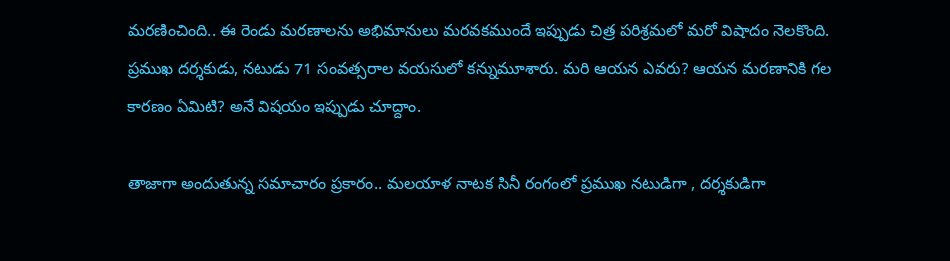మరణించింది.. ఈ రెండు మరణాలను అభిమానులు మరవకముందే ఇప్పుడు చిత్ర పరిశ్రమలో మరో విషాదం నెలకొంది. ప్రముఖ దర్శకుడు, నటుడు 71 సంవత్సరాల వయసులో కన్నుమూశారు. మరి ఆయన ఎవరు? ఆయన మరణానికి గల కారణం ఏమిటి? అనే విషయం ఇప్పుడు చూద్దాం.

తాజాగా అందుతున్న సమాచారం ప్రకారం.. మలయాళ నాటక సినీ రంగంలో ప్రముఖ నటుడిగా , దర్శకుడిగా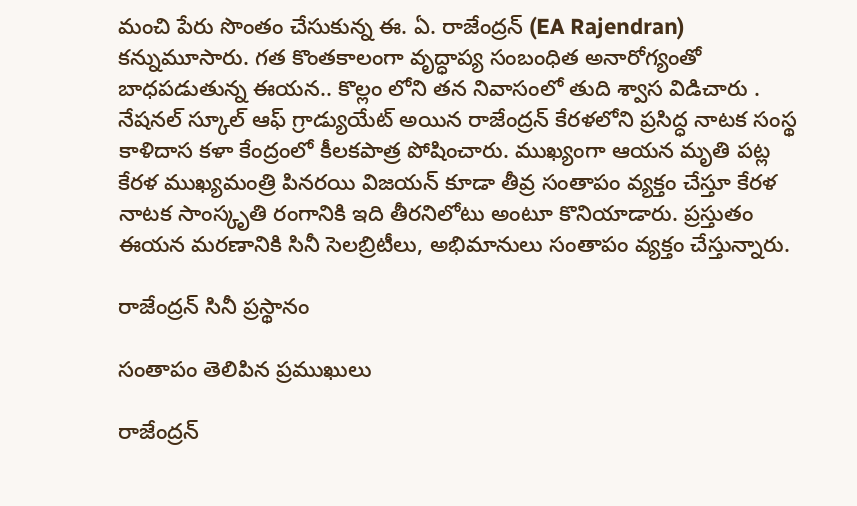మంచి పేరు సొంతం చేసుకున్న ఈ. ఏ. రాజేంద్రన్ (EA Rajendran) కన్నుమూసారు. గత కొంతకాలంగా వృద్ధాప్య సంబంధిత అనారోగ్యంతో బాధపడుతున్న ఈయన.. కొల్లం లోని తన నివాసంలో తుది శ్వాస విడిచారు . నేషనల్ స్కూల్ ఆఫ్ గ్రాడ్యుయేట్ అయిన రాజేంద్రన్ కేరళలోని ప్రసిద్ధ నాటక సంస్థ కాళిదాస కళా కేంద్రంలో కీలకపాత్ర పోషించారు. ముఖ్యంగా ఆయన మృతి పట్ల కేరళ ముఖ్యమంత్రి పినరయి విజయన్ కూడా తీవ్ర సంతాపం వ్యక్తం చేస్తూ కేరళ నాటక సాంస్కృతి రంగానికి ఇది తీరనిలోటు అంటూ కొనియాడారు. ప్రస్తుతం ఈయన మరణానికి సినీ సెలబ్రిటీలు, అభిమానులు సంతాపం వ్యక్తం చేస్తున్నారు.

రాజేంద్రన్ సినీ ప్రస్థానం

సంతాపం తెలిపిన ప్రముఖులు

రాజేంద్రన్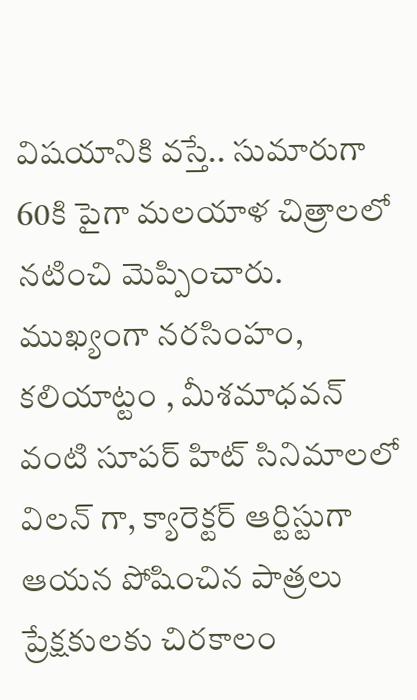విషయానికి వస్తే.. సుమారుగా 60కి పైగా మలయాళ చిత్రాలలో నటించి మెప్పించారు. ముఖ్యంగా నరసింహం, కలియాట్టం , మీశమాధవన్ వంటి సూపర్ హిట్ సినిమాలలో విలన్ గా, క్యారెక్టర్ ఆర్టిస్టుగా ఆయన పోషించిన పాత్రలు ప్రేక్షకులకు చిరకాలం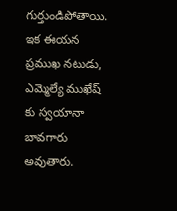గుర్తుండిపోతాయి. ఇక ఈయన ప్రముఖ నటుడు, ఎమ్మెల్యే ముఖేష్ కు స్వయానా బావగారు అవుతారు.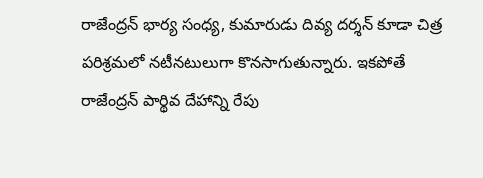రాజేంద్రన్ భార్య సంధ్య, కుమారుడు దివ్య దర్శన్ కూడా చిత్ర పరిశ్రమలో నటీనటులుగా కొనసాగుతున్నారు. ఇకపోతే రాజేంద్రన్ పార్థివ దేహాన్ని రేపు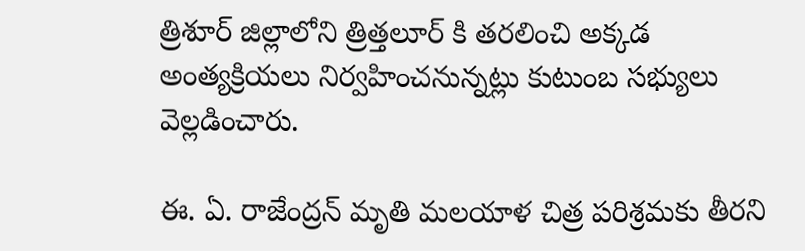త్రిశూర్ జిల్లాలోని త్రిత్తలూర్ కి తరలించి అక్కడ అంత్యక్రియలు నిర్వహించనున్నట్లు కుటుంబ సభ్యులు వెల్లడించారు.

ఈ. ఏ. రాజేంద్రన్ మృతి మలయాళ చిత్ర పరిశ్రమకు తీరని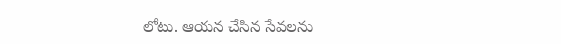లోటు. ఆయన చేసిన సేవలను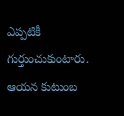ఎప్పటికీ గుర్తుంచుకుంటారు. ఆయన కుటుంబ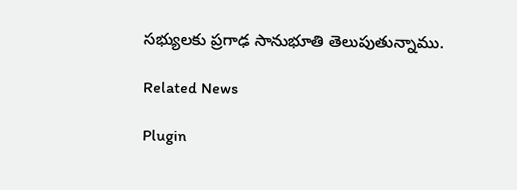సభ్యులకు ప్రగాఢ సానుభూతి తెలుపుతున్నాము.

Related News

Plugin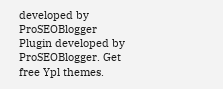developed by ProSEOBlogger
Plugin developed by ProSEOBlogger. Get free Ypl themes.